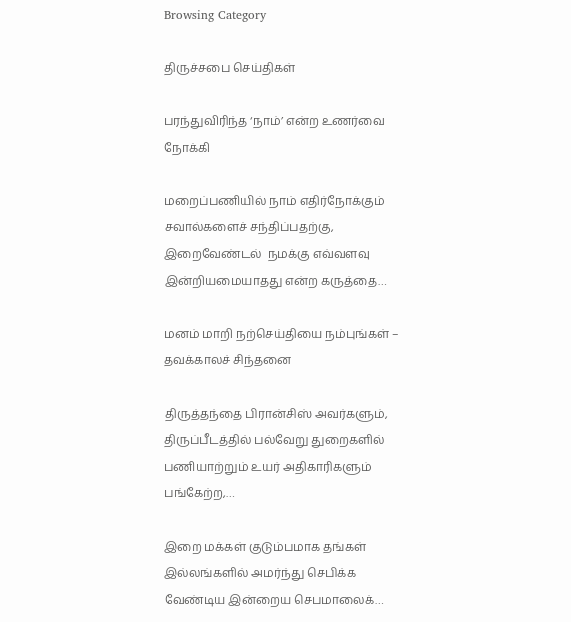Browsing Category

திருச்சபை செய்திகள்

பரந்துவிரிந்த ‘நாம்’ என்ற உணர்வை நோக்கி

மறைப்பணியில் நாம் எதிர்நோக்கும் சவால்களைச் சந்திப்பதற்கு, இறைவேண்டல்  நமக்கு எவ்வளவு இன்றியமையாதது என்ற கருத்தை…

மனம் மாறி நற்செய்தியை நம்புங்கள் – தவக்காலச் சிந்தனை

திருத்தந்தை பிரான்சிஸ் அவர்களும், திருப்பீடத்தில் பல்வேறு துறைகளில் பணியாற்றும் உயர் அதிகாரிகளும் பங்கேற்ற,…

இறை மக்கள் குடும்பமாக தங்கள் இல்லங்களில் அமர்ந்து செபிக்க வேண்டிய இன்றைய செபமாலைக்…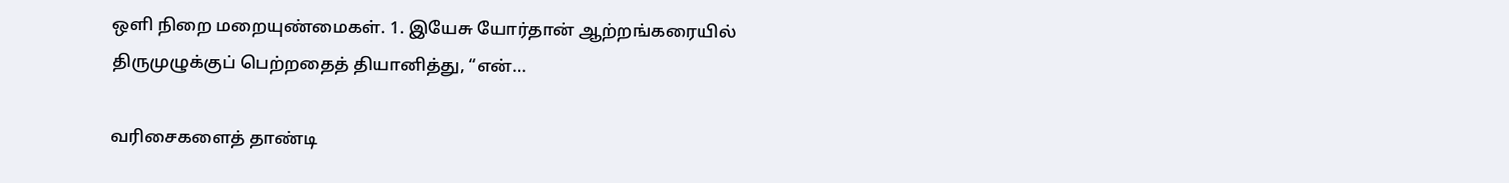ஒளி நிறை மறையுண்மைகள். 1. இயேசு யோர்தான் ஆற்றங்கரையில் திருமுழுக்குப் பெற்றதைத் தியானித்து, “என்…

வரிசைகளைத் தாண்டி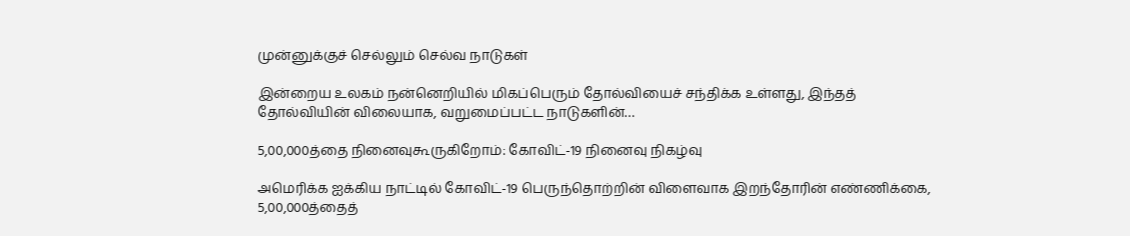முன்னுக்குச் செல்லும் செல்வ நாடுகள்

இன்றைய உலகம் நன்னெறியில் மிகப்பெரும் தோல்வியைச் சந்திக்க உள்ளது, இந்தத் தோல்வியின் விலையாக, வறுமைப்பட்ட நாடுகளின்…

5,00,000த்தை நினைவுகூருகிறோம்: கோவிட்-19 நினைவு நிகழ்வு

அமெரிக்க ஐக்கிய நாட்டில் கோவிட்-19 பெருந்தொற்றின் விளைவாக இறந்தோரின் எண்ணிக்கை, 5,00,000த்தைத்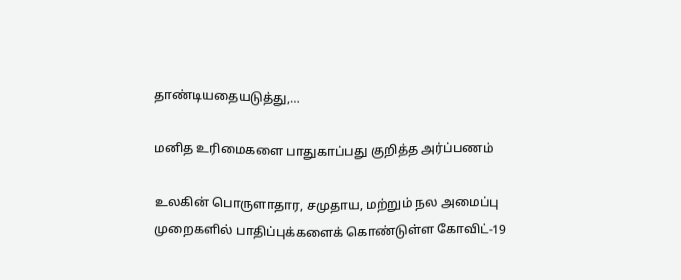தாண்டியதையடுத்து,…

மனித உரிமைகளை பாதுகாப்பது குறித்த அர்ப்பணம்

உலகின் பொருளாதார, சமுதாய, மற்றும் நல அமைப்பு முறைகளில் பாதிப்புக்களைக் கொண்டுள்ள கோவிட்-19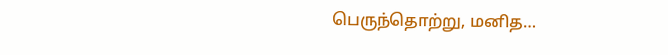பெருந்தொற்று, மனித…